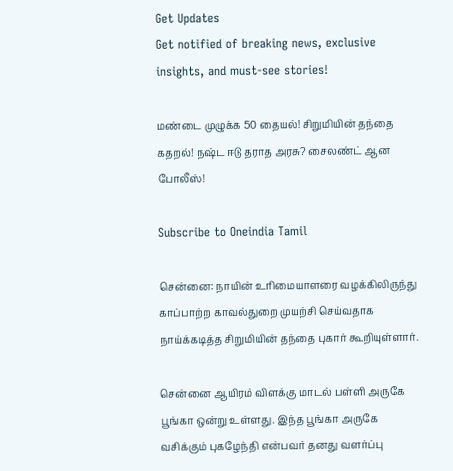Get Updates
Get notified of breaking news, exclusive insights, and must-see stories!

மண்டை முழுக்க 50 தையல்! சிறுமியின் தந்தை கதறல்! நஷ்ட ஈடு தராத அரசு? சைலண்ட் ஆன போலீஸ்!

Subscribe to Oneindia Tamil

சென்னை: நாயின் உரிமையாளரை வழக்கிலிருந்து காப்பாற்ற காவல்துறை முயற்சி செய்வதாக நாய்க்கடித்த சிறுமியின் தந்தை புகார் கூறியுள்ளார்.

சென்னை ஆயிரம் விளக்கு மாடல் பள்ளி அருகே பூங்கா ஒன்று உள்ளது. இந்த பூங்கா அருகே வசிக்கும் புகழேந்தி என்பவர் தனது வளர்ப்பு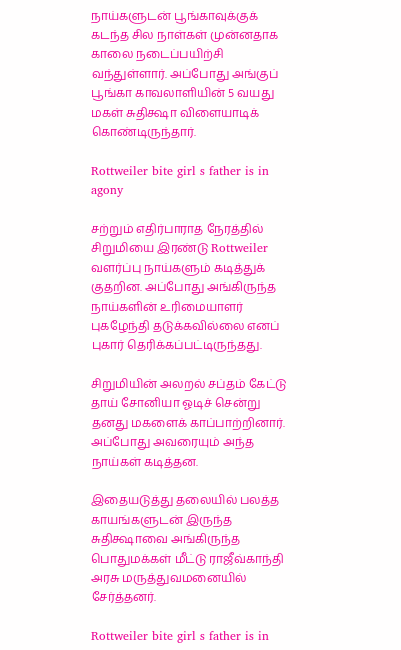நாய்களுடன் பூங்காவுக்குக் கடந்த சில நாள்கள் முன்னதாக காலை நடைப்பயிற்சி வந்துள்ளார். அப்போது அங்குப் பூங்கா காவலாளியின் 5 வயது மகள் சுதிக்ஷா விளையாடிக் கொண்டிருந்தார்.

Rottweiler bite girl s father is in agony

சற்றும் எதிர்பாராத நேரத்தில் சிறுமியை இரண்டு Rottweiler வளர்ப்பு நாய்களும் கடித்துக் குதறின. அப்போது அங்கிருந்த நாய்களின் உரிமையாளர் புகழேந்தி தடுக்கவில்லை எனப் புகார் தெரிக்கப்பட்டிருந்தது.

சிறுமியின் அலறல் சப்தம் கேட்டு தாய் சோனியா ஓடிச் சென்று தனது மகளைக் காப்பாற்றினார். அப்போது அவரையும் அந்த நாய்கள் கடித்தன.

இதையடுத்து தலையில் பலத்த காயங்களுடன் இருந்த சுதிக்ஷாவை அங்கிருந்த பொதுமக்கள் மீட்டு ராஜீவ்காந்தி அரசு மருத்துவமனையில் சேர்த்தனர்.

Rottweiler bite girl s father is in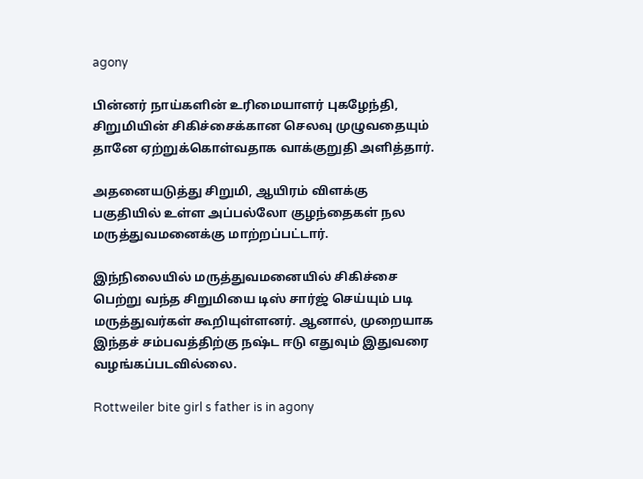agony

பின்னர் நாய்களின் உரிமையாளர் புகழேந்தி, சிறுமியின் சிகிச்சைக்கான செலவு முழுவதையும் தானே ஏற்றுக்கொள்வதாக வாக்குறுதி அளித்தார்.

அதனையடுத்து சிறுமி, ஆயிரம் விளக்கு பகுதியில் உள்ள அப்பல்லோ குழந்தைகள் நல மருத்துவமனைக்கு மாற்றப்பட்டார்.

இந்நிலையில் மருத்துவமனையில் சிகிச்சை பெற்று வந்த சிறுமியை டிஸ் சார்ஜ் செய்யும் படி மருத்துவர்கள் கூறியுள்ளனர். ஆனால், முறையாக இந்தச் சம்பவத்திற்கு நஷ்ட ஈடு எதுவும் இதுவரை வழங்கப்படவில்லை.

Rottweiler bite girl s father is in agony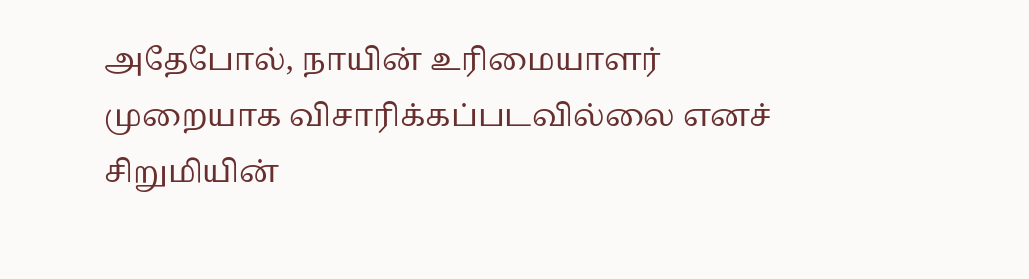அதேபோல், நாயின் உரிமையாளர் முறையாக விசாரிக்கப்படவில்லை எனச் சிறுமியின்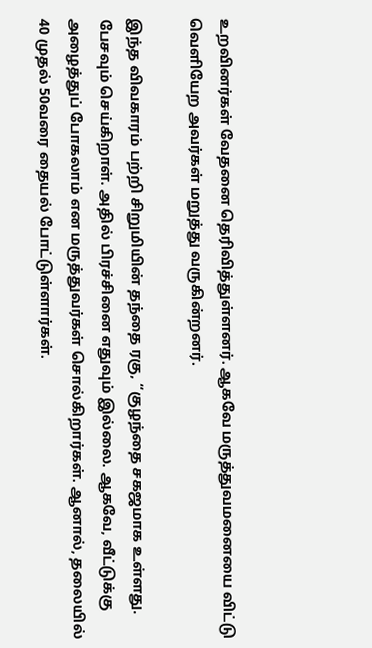உறவினர்கள் வேதனை தெரிவித்துள்ளனர். ஆகவே மருத்துவமனையை விட்டு வெளியேற அவர்கள் மறுத்து வருகின்றனர்.

இந்த விவகாரம் பற்றி சிறுமியின் தந்தை ரகு, “குழந்தை சகஜமாக உள்ளது. பேசவும் செய்கிறாள். அதில் பிரச்சினை எதுவும் இல்லை. ஆகவே, வீட்டுக்கு அழைத்துப் போகலாம் என மருத்துவர்கள் சொல்கிறார்கள். ஆனால், தலையில் 40 முதல் 50வரை தையல் போட்டுள்ளார்கள்.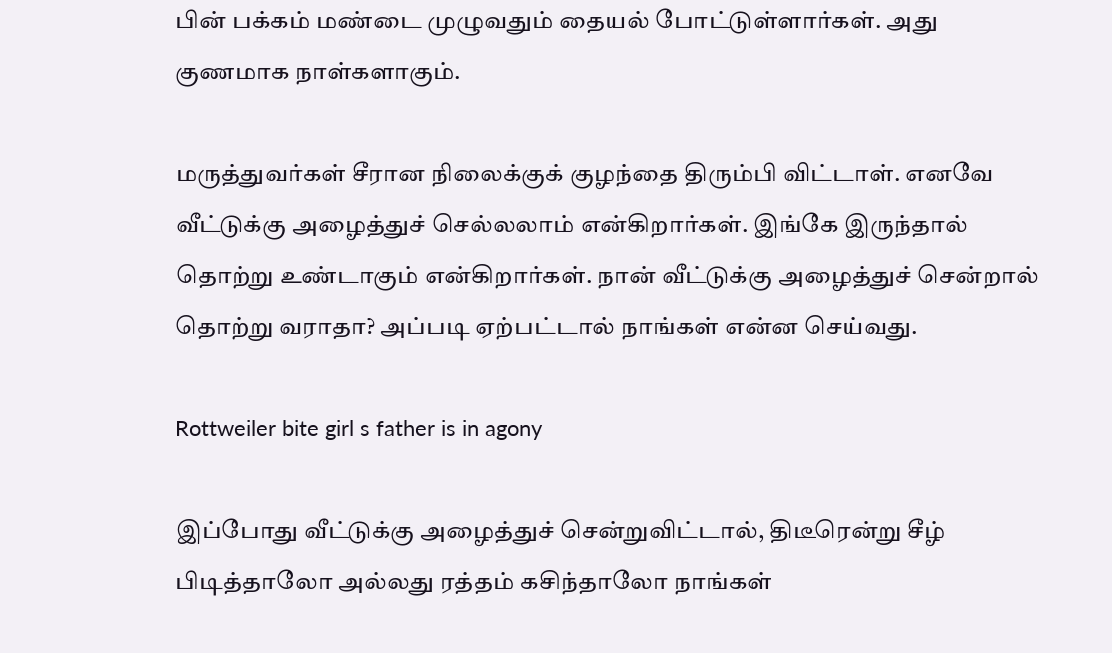பின் பக்கம் மண்டை முழுவதும் தையல் போட்டுள்ளார்கள். அது குணமாக நாள்களாகும்.

மருத்துவர்கள் சீரான நிலைக்குக் குழந்தை திரும்பி விட்டாள். எனவே வீட்டுக்கு அழைத்துச் செல்லலாம் என்கிறார்கள். இங்கே இருந்தால் தொற்று உண்டாகும் என்கிறார்கள். நான் வீட்டுக்கு அழைத்துச் சென்றால் தொற்று வராதா? அப்படி ஏற்பட்டால் நாங்கள் என்ன செய்வது.

Rottweiler bite girl s father is in agony

இப்போது வீட்டுக்கு அழைத்துச் சென்றுவிட்டால், திடீரென்று சீழ் பிடித்தாலோ அல்லது ரத்தம் கசிந்தாலோ நாங்கள்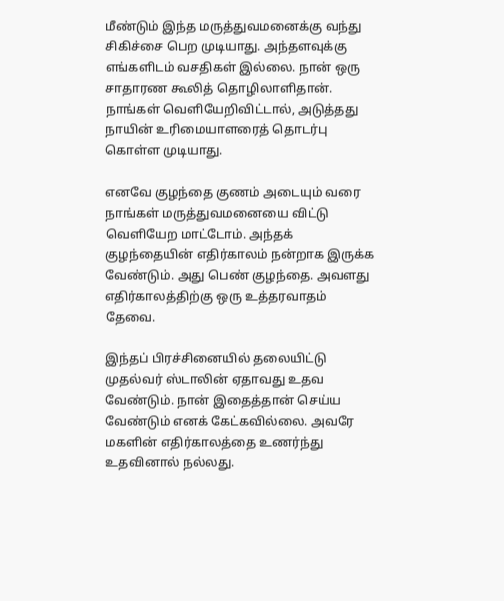மீண்டும் இந்த மருத்துவமனைக்கு வந்து சிகிச்சை பெற முடியாது. அந்தளவுக்கு எங்களிடம் வசதிகள் இல்லை. நான் ஒரு சாதாரண கூலித் தொழிலாளிதான். நாங்கள் வெளியேறிவிட்டால், அடுத்தது நாயின் உரிமையாளரைத் தொடர்பு கொள்ள முடியாது.

எனவே குழந்தை குணம் அடையும் வரை நாங்கள் மருத்துவமனையை விட்டு வெளியேற மாட்டோம். அந்தக் குழந்தையின் எதிர்காலம் நன்றாக இருக்க வேண்டும். அது பெண் குழந்தை. அவளது எதிர்காலத்திற்கு ஒரு உத்தரவாதம் தேவை.

இந்தப் பிரச்சினையில் தலையிட்டு முதல்வர் ஸ்டாலின் ஏதாவது உதவ வேண்டும். நான் இதைத்தான் செய்ய வேண்டும் எனக் கேட்கவில்லை. அவரே மகளின் எதிர்காலத்தை உணர்ந்து உதவினால் நல்லது.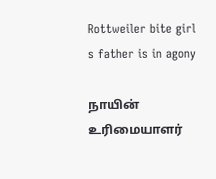Rottweiler bite girl s father is in agony

நாயின் உரிமையாளர்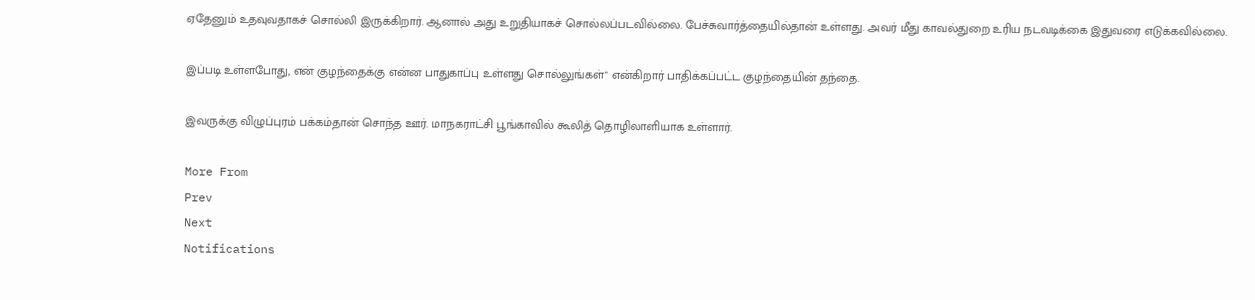ஏதேனும் உதவுவதாகச் சொல்லி இருக்கிறார். ஆனால் அது உறுதியாகச் சொல்லப்படவில்லை. பேச்சுவார்த்தையில்தான் உள்ளது. அவர் மீது காவல்துறை உரிய நடவடிக்கை இதுவரை எடுக்கவில்லை.

இப்படி உள்ளபோது, என் குழந்தைக்கு என்ன பாதுகாப்பு உள்ளது சொல்லுங்கள்" என்கிறார் பாதிக்கப்பட்ட குழந்தையின் தந்தை.

இவருக்கு விழுப்புரம் பக்கம்தான் சொந்த ஊர். மாநகராட்சி பூங்காவில் கூலித் தொழிலாளியாக உள்ளார்.

More From
Prev
Next
Notifications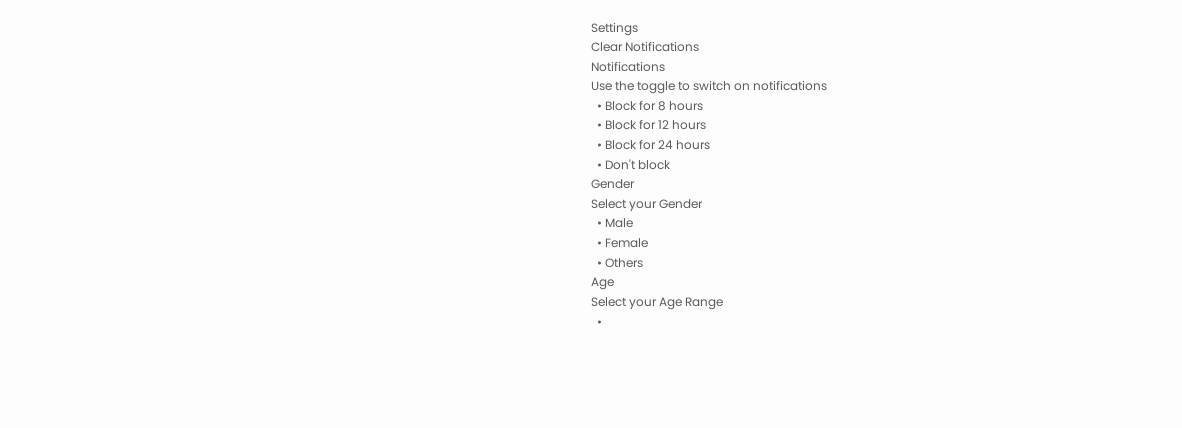Settings
Clear Notifications
Notifications
Use the toggle to switch on notifications
  • Block for 8 hours
  • Block for 12 hours
  • Block for 24 hours
  • Don't block
Gender
Select your Gender
  • Male
  • Female
  • Others
Age
Select your Age Range
  •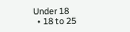Under 18
  • 18 to 25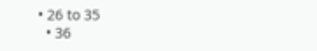• 26 to 35
  • 36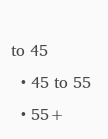to 45
  • 45 to 55
  • 55+